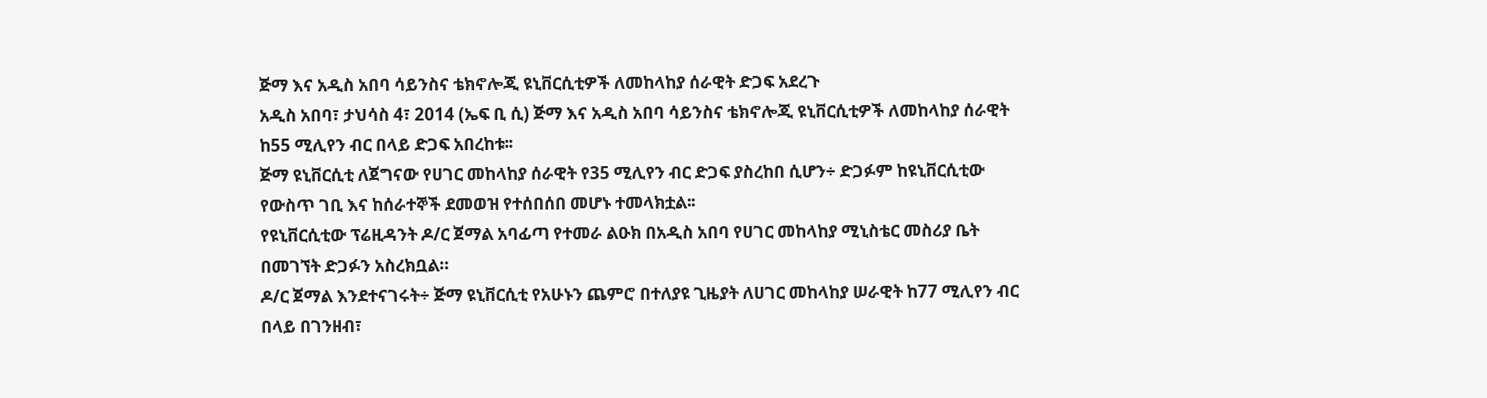ጅማ እና አዲስ አበባ ሳይንስና ቴክኖሎጂ ዩኒቨርሲቲዎች ለመከላከያ ሰራዊት ድጋፍ አደረጉ
አዲስ አበባ፣ ታህሳስ 4፣ 2014 (ኤፍ ቢ ሲ) ጅማ እና አዲስ አበባ ሳይንስና ቴክኖሎጂ ዩኒቨርሲቲዎች ለመከላከያ ሰራዊት ከ55 ሚሊየን ብር በላይ ድጋፍ አበረከቱ፡፡
ጅማ ዩኒቨርሲቲ ለጀግናው የሀገር መከላከያ ሰራዊት የ35 ሚሊየን ብር ድጋፍ ያስረከበ ሲሆን÷ ድጋፉም ከዩኒቨርሲቲው የውስጥ ገቢ እና ከሰራተኞች ደመወዝ የተሰበሰበ መሆኑ ተመላክቷል፡፡
የዩኒቨርሲቲው ፕሬዚዳንት ዶ/ር ጀማል አባፊጣ የተመራ ልዑክ በአዲስ አበባ የሀገር መከላከያ ሚኒስቴር መስሪያ ቤት በመገኘት ድጋፉን አስረክቧል።
ዶ/ር ጀማል እንደተናገሩት÷ ጅማ ዩኒቨርሲቲ የአሁኑን ጨምሮ በተለያዩ ጊዜያት ለሀገር መከላከያ ሠራዊት ከ77 ሚሊየን ብር በላይ በገንዘብ፣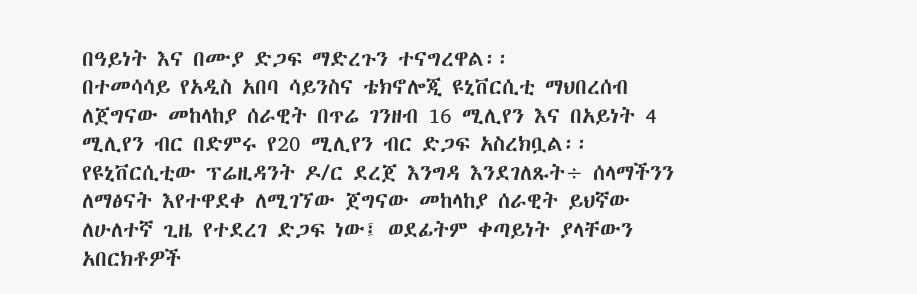በዓይነት እና በሙያ ድጋፍ ማድረጉን ተናግረዋል፡፡
በተመሳሳይ የአዲስ አበባ ሳይንስና ቴክኖሎጂ ዩኒቨርሲቲ ማህበረሰብ ለጀግናው መከላከያ ሰራዊት በጥሬ ገንዘብ 16 ሚሊየን እና በአይነት 4 ሚሊየን ብር በድምሩ የ20 ሚሊየን ብር ድጋፍ አስረክቧል፡፡
የዩኒቨርሲቲው ፕሬዚዳንት ዶ/ር ደረጀ እንግዳ እንደገለጹት÷ ሰላማችንን ለማፅናት እየተዋደቀ ለሚገኘው ጀግናው መከላከያ ሰራዊት ይህኛው ለሁለተኛ ጊዜ የተደረገ ድጋፍ ነው፤ ወደፊትም ቀጣይነት ያላቸውን አበርክቶዎች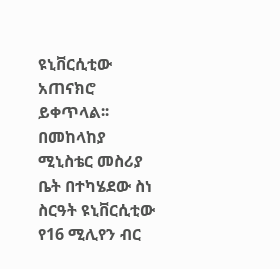ዩኒቨርሲቲው አጠናክሮ ይቀጥላል፡፡
በመከላከያ ሚኒስቴር መስሪያ ቤት በተካሄደው ስነ ስርዓት ዩኒቨርሲቲው የ16 ሚሊየን ብር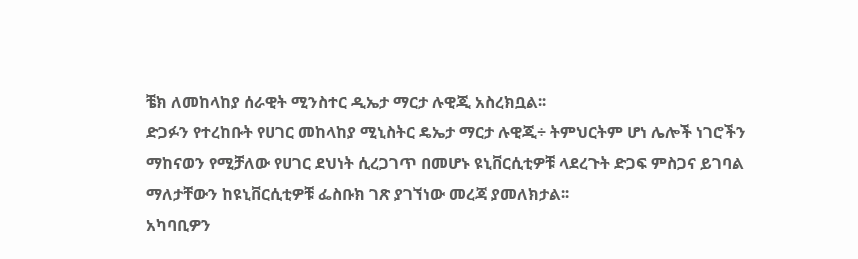ቼክ ለመከላከያ ሰራዊት ሚንስተር ዲኤታ ማርታ ሉዊጂ አስረክቧል፡፡
ድጋፉን የተረከቡት የሀገር መከላከያ ሚኒስትር ዴኤታ ማርታ ሉዊጂ÷ ትምህርትም ሆነ ሌሎች ነገሮችን ማከናወን የሚቻለው የሀገር ደህነት ሲረጋገጥ በመሆኑ ዩኒቨርሲቲዎቹ ላደረጉት ድጋፍ ምስጋና ይገባል ማለታቸውን ከዩኒቨርሲቲዎቹ ፌስቡክ ገጽ ያገኘነው መረጃ ያመለክታል፡፡
አካባቢዎን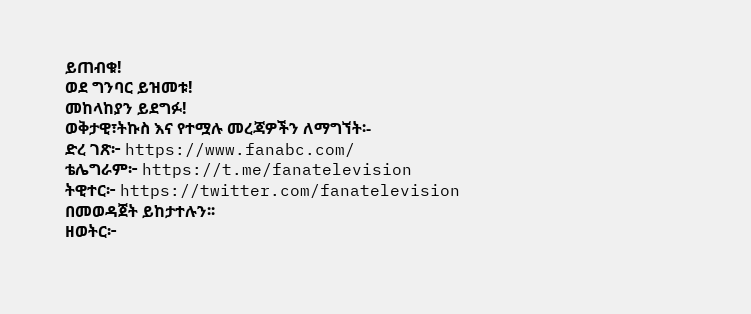ይጠብቁ!
ወደ ግንባር ይዝመቱ!
መከላከያን ይደግፉ!
ወቅታዊ፣ትኩስ እና የተሟሉ መረጃዎችን ለማግኘት፡-
ድረ ገጽ፦ https://www.fanabc.com/
ቴሌግራም፦ https://t.me/fanatelevision
ትዊተር፦ https://twitter.com/fanatelevision በመወዳጀት ይከታተሉን፡፡
ዘወትር፦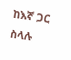ከእኛ ጋር ስላሉ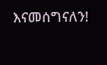እናመሰግናለን!